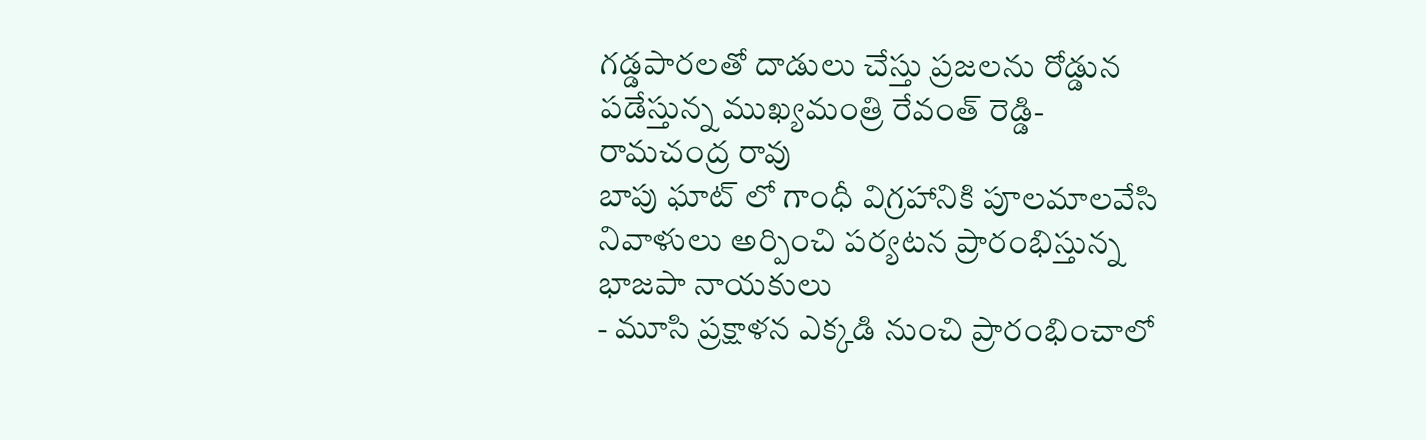గడ్డపారలతో దాడులు చేస్తు ప్రజలను రోడ్డున పడేస్తున్న ముఖ్యమంత్రి రేవంత్ రెడ్డి-రామచంద్ర రావు
బాపు ఘాట్ లో గాంధీ విగ్రహానికి పూలమాలవేసి నివాళులు అర్పించి పర్యటన ప్రారంభిస్తున్న భాజపా నాయకులు
- మూసి ప్రక్షాళన ఎక్కడి నుంచి ప్రారంభించాలో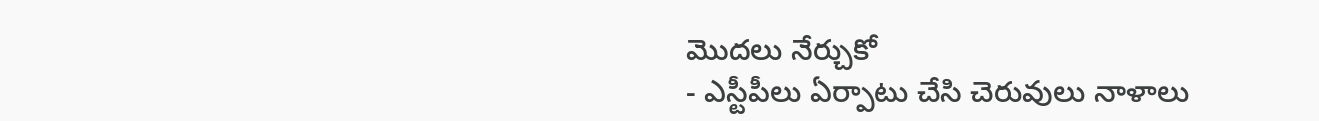మొదలు నేర్చుకో
- ఎస్టీపీలు ఏర్పాటు చేసి చెరువులు నాళాలు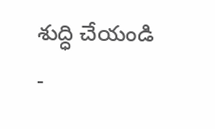శుద్ధి చేయండి
-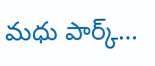మధు పార్క్…